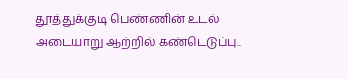தூத்துக்குடி பெண்ணின் உடல் அடையாறு ஆற்றில் கண்டெடுப்பு..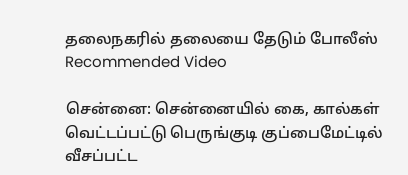தலைநகரில் தலையை தேடும் போலீஸ்
Recommended Video

சென்னை: சென்னையில் கை, கால்கள் வெட்டப்பட்டு பெருங்குடி குப்பைமேட்டில் வீசப்பட்ட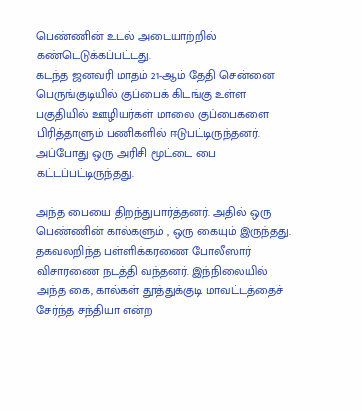பெண்ணின் உடல் அடையாற்றில் கண்டெடுக்கப்பட்டது.
கடந்த ஜனவரி மாதம் 21-ஆம் தேதி சென்னை பெருங்குடியில் குப்பைக் கிடங்கு உள்ள பகுதியில் ஊழியர்கள் மாலை குப்பைகளை பிரித்தாளும் பணிகளில் ஈடுபட்டிருந்தனர். அப்போது ஒரு அரிசி மூட்டை பை கட்டப்பட்டிருந்தது.

அந்த பையை திறந்துபார்த்தனர். அதில் ஒரு பெண்ணின் கால்களும் , ஒரு கையும் இருந்தது. தகவலறிந்த பள்ளிக்கரணை போலீஸார் விசாரணை நடத்தி வந்தனர். இந்நிலையில் அந்த கை, கால்கள் தூத்துக்குடி மாவட்டத்தைச் சேர்ந்த சந்தியா என்ற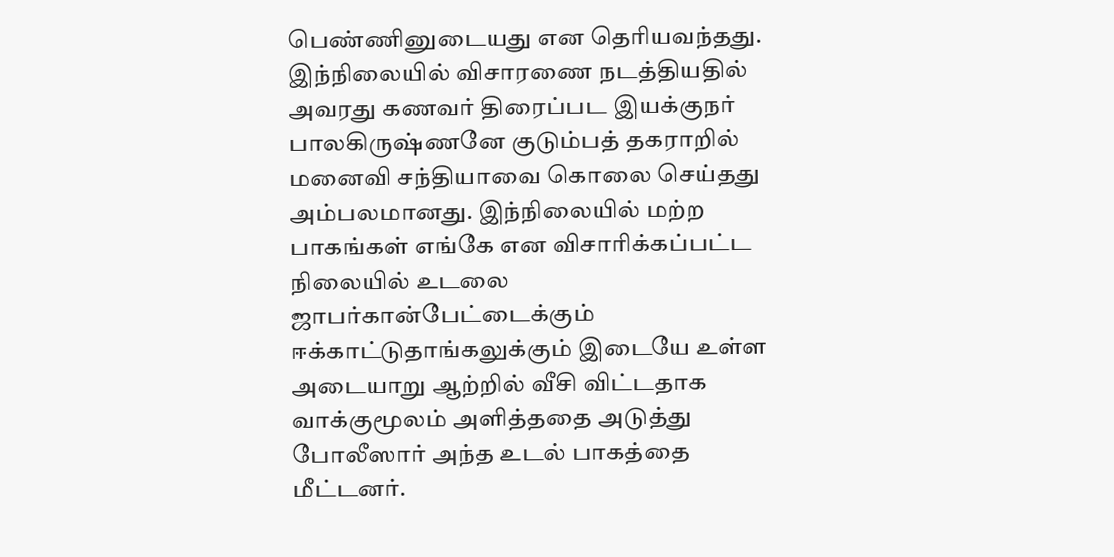பெண்ணினுடையது என தெரியவந்தது.
இந்நிலையில் விசாரணை நடத்தியதில் அவரது கணவர் திரைப்பட இயக்குநர் பாலகிருஷ்ணனே குடும்பத் தகராறில் மனைவி சந்தியாவை கொலை செய்தது அம்பலமானது. இந்நிலையில் மற்ற பாகங்கள் எங்கே என விசாரிக்கப்பட்ட நிலையில் உடலை ஜாபர்கான்பேட்டைக்கும் ஈக்காட்டுதாங்கலுக்கும் இடையே உள்ள அடையாறு ஆற்றில் வீசி விட்டதாக வாக்குமூலம் அளித்ததை அடுத்து போலீஸார் அந்த உடல் பாகத்தை மீட்டனர்.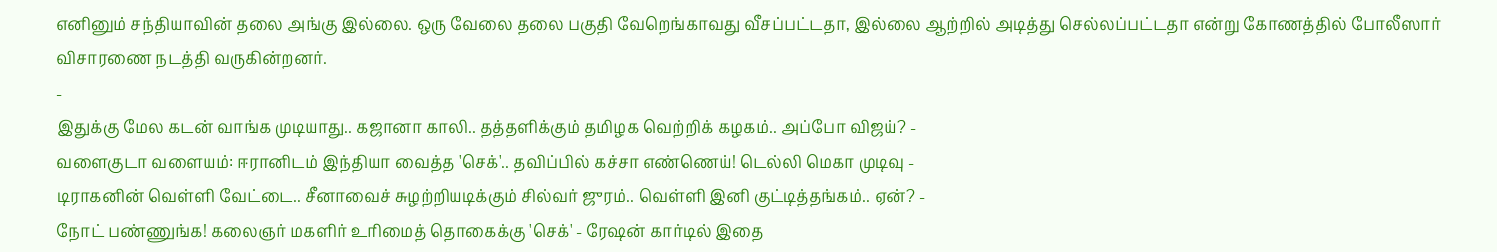எனினும் சந்தியாவின் தலை அங்கு இல்லை. ஒரு வேலை தலை பகுதி வேறெங்காவது வீசப்பட்டதா, இல்லை ஆற்றில் அடித்து செல்லப்பட்டதா என்று கோணத்தில் போலீஸார் விசாரணை நடத்தி வருகின்றனர்.
-
இதுக்கு மேல கடன் வாங்க முடியாது.. கஜானா காலி.. தத்தளிக்கும் தமிழக வெற்றிக் கழகம்.. அப்போ விஜய்? -
வளைகுடா வளையம்: ஈரானிடம் இந்தியா வைத்த 'செக்'.. தவிப்பில் கச்சா எண்ணெய்! டெல்லி மெகா முடிவு -
டிராகனின் வெள்ளி வேட்டை.. சீனாவைச் சுழற்றியடிக்கும் சில்வர் ஜுரம்.. வெள்ளி இனி குட்டித்தங்கம்.. ஏன்? -
நோட் பண்ணுங்க! கலைஞர் மகளிர் உரிமைத் தொகைக்கு 'செக்' - ரேஷன் கார்டில் இதை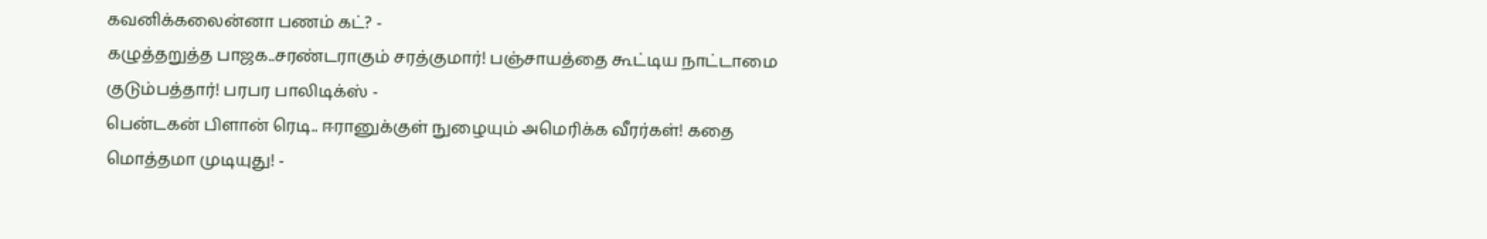கவனிக்கலைன்னா பணம் கட்? -
கழுத்தறுத்த பாஜக..சரண்டராகும் சரத்குமார்! பஞ்சாயத்தை கூட்டிய நாட்டாமை குடும்பத்தார்! பரபர பாலிடிக்ஸ் -
பென்டகன் பிளான் ரெடி.. ஈரானுக்குள் நுழையும் அமெரிக்க வீரர்கள்! கதை மொத்தமா முடியுது! -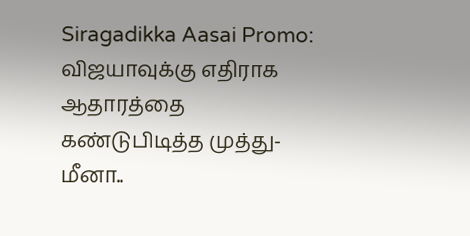Siragadikka Aasai Promo: விஜயாவுக்கு எதிராக ஆதாரத்தை கண்டுபிடித்த முத்து- மீனா..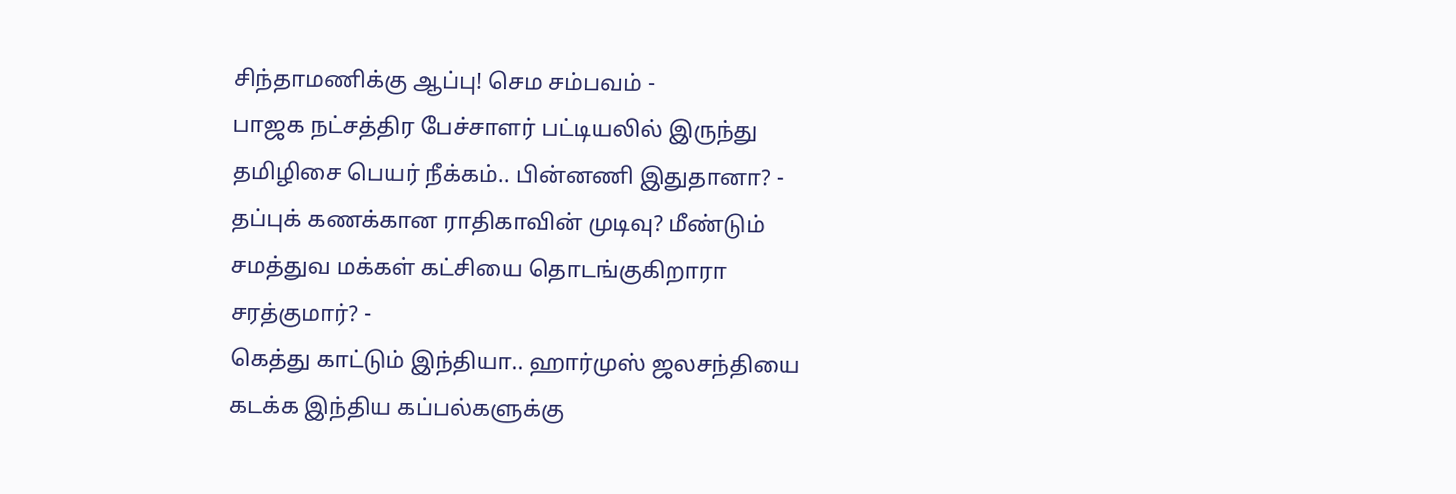சிந்தாமணிக்கு ஆப்பு! செம சம்பவம் -
பாஜக நட்சத்திர பேச்சாளர் பட்டியலில் இருந்து தமிழிசை பெயர் நீக்கம்.. பின்னணி இதுதானா? -
தப்புக் கணக்கான ராதிகாவின் முடிவு? மீண்டும் சமத்துவ மக்கள் கட்சியை தொடங்குகிறாரா சரத்குமார்? -
கெத்து காட்டும் இந்தியா.. ஹார்முஸ் ஜலசந்தியை கடக்க இந்திய கப்பல்களுக்கு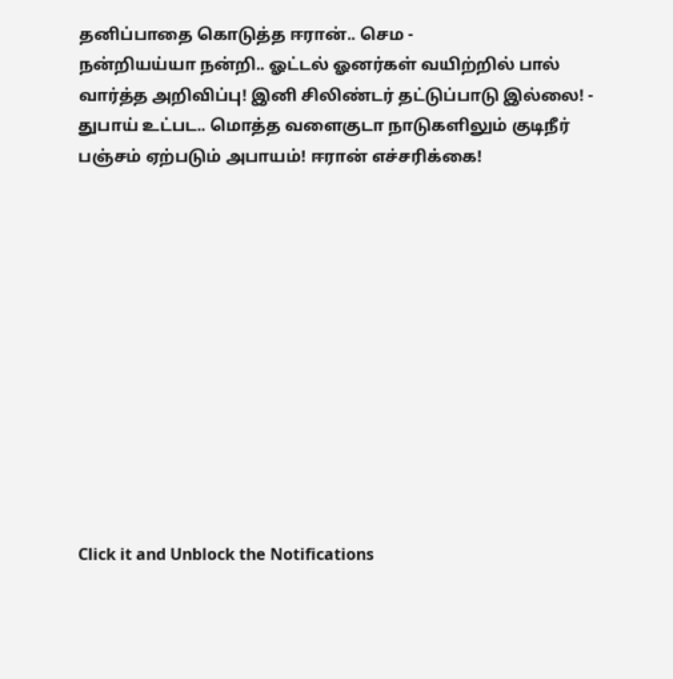தனிப்பாதை கொடுத்த ஈரான்.. செம -
நன்றியய்யா நன்றி.. ஓட்டல் ஓனர்கள் வயிற்றில் பால் வார்த்த அறிவிப்பு! இனி சிலிண்டர் தட்டுப்பாடு இல்லை! -
துபாய் உட்பட.. மொத்த வளைகுடா நாடுகளிலும் குடிநீர் பஞ்சம் ஏற்படும் அபாயம்! ஈரான் எச்சரிக்கை!












Click it and Unblock the Notifications